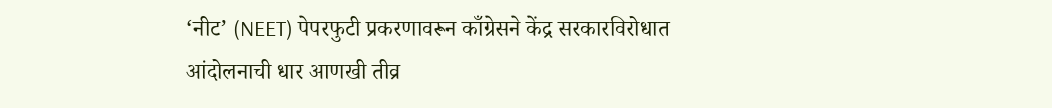‘नीट’ (NEET) पेपरफुटी प्रकरणावरून काँग्रेसने केंद्र सरकारविरोधात आंदोलनाची धार आणखी तीव्र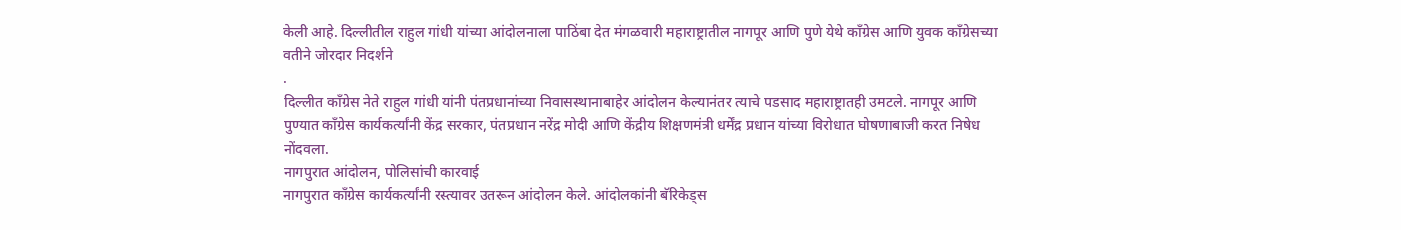केली आहे. दिल्लीतील राहुल गांधी यांच्या आंदोलनाला पाठिंबा देत मंगळवारी महाराष्ट्रातील नागपूर आणि पुणे येथे काँग्रेस आणि युवक काँग्रेसच्या वतीने जोरदार निदर्शने
.
दिल्लीत काँग्रेस नेते राहुल गांधी यांनी पंतप्रधानांच्या निवासस्थानाबाहेर आंदोलन केल्यानंतर त्याचे पडसाद महाराष्ट्रातही उमटले. नागपूर आणि पुण्यात काँग्रेस कार्यकर्त्यांनी केंद्र सरकार, पंतप्रधान नरेंद्र मोदी आणि केंद्रीय शिक्षणमंत्री धर्मेंद्र प्रधान यांच्या विरोधात घोषणाबाजी करत निषेध नोंदवला.
नागपुरात आंदोलन, पोलिसांची कारवाई
नागपुरात काँग्रेस कार्यकर्त्यांनी रस्त्यावर उतरून आंदोलन केले. आंदोलकांनी बॅरिकेड्स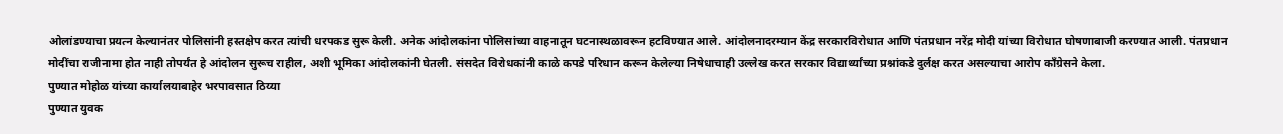ओलांडण्याचा प्रयत्न केल्यानंतर पोलिसांनी हस्तक्षेप करत त्यांची धरपकड सुरू केली. अनेक आंदोलकांना पोलिसांच्या वाहनातून घटनास्थळावरून हटविण्यात आले. आंदोलनादरम्यान केंद्र सरकारविरोधात आणि पंतप्रधान नरेंद्र मोदी यांच्या विरोधात घोषणाबाजी करण्यात आली. पंतप्रधान मोदींचा राजीनामा होत नाही तोपर्यंत हे आंदोलन सुरूच राहील, अशी भूमिका आंदोलकांनी घेतली. संसदेत विरोधकांनी काळे कपडे परिधान करून केलेल्या निषेधाचाही उल्लेख करत सरकार विद्यार्थ्यांच्या प्रश्नांकडे दुर्लक्ष करत असल्याचा आरोप काँग्रेसने केला.
पुण्यात मोहोळ यांच्या कार्यालयाबाहेर भरपावसात ठिय्या
पुण्यात युवक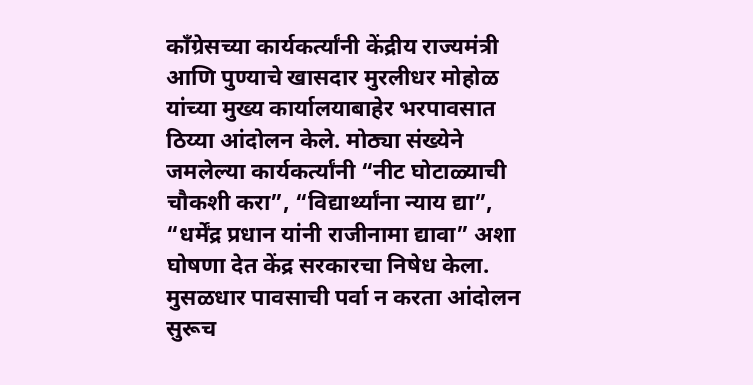काँग्रेसच्या कार्यकर्त्यांनी केंद्रीय राज्यमंत्री आणि पुण्याचे खासदार मुरलीधर मोहोळ यांच्या मुख्य कार्यालयाबाहेर भरपावसात ठिय्या आंदोलन केले. मोठ्या संख्येने जमलेल्या कार्यकर्त्यांनी “नीट घोटाळ्याची चौकशी करा”, “विद्यार्थ्यांना न्याय द्या”, “धर्मेंद्र प्रधान यांनी राजीनामा द्यावा” अशा घोषणा देत केंद्र सरकारचा निषेध केला.
मुसळधार पावसाची पर्वा न करता आंदोलन सुरूच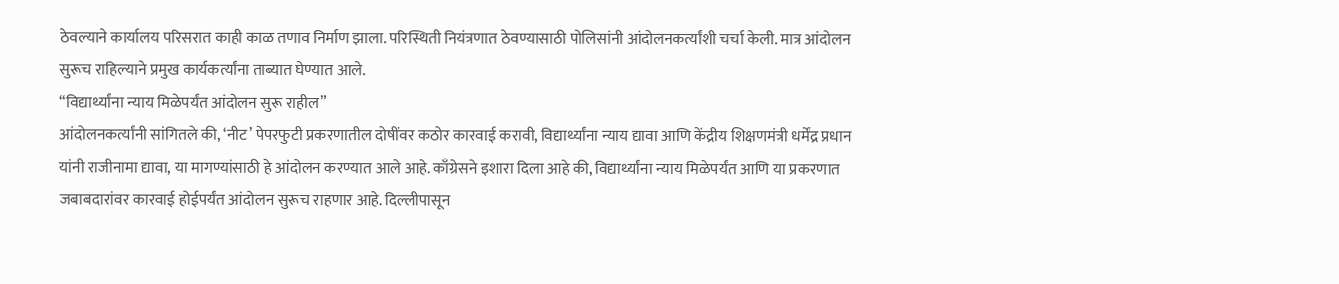ठेवल्याने कार्यालय परिसरात काही काळ तणाव निर्माण झाला. परिस्थिती नियंत्रणात ठेवण्यासाठी पोलिसांनी आंदोलनकर्त्यांशी चर्चा केली. मात्र आंदोलन सुरूच राहिल्याने प्रमुख कार्यकर्त्यांना ताब्यात घेण्यात आले.
“विद्यार्थ्यांना न्याय मिळेपर्यंत आंदोलन सुरू राहील”
आंदोलनकर्त्यांनी सांगितले की, ‘नीट’ पेपरफुटी प्रकरणातील दोषींवर कठोर कारवाई करावी, विद्यार्थ्यांना न्याय द्यावा आणि केंद्रीय शिक्षणमंत्री धर्मेंद्र प्रधान यांनी राजीनामा द्यावा, या मागण्यांसाठी हे आंदोलन करण्यात आले आहे. काँग्रेसने इशारा दिला आहे की, विद्यार्थ्यांना न्याय मिळेपर्यंत आणि या प्रकरणात जबाबदारांवर कारवाई होईपर्यंत आंदोलन सुरूच राहणार आहे. दिल्लीपासून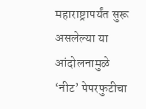महाराष्ट्रापर्यंत सुरू असलेल्या या आंदोलनामुळे ‘नीट’ पेपरफुटीचा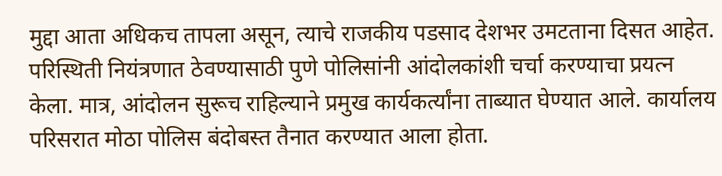मुद्दा आता अधिकच तापला असून, त्याचे राजकीय पडसाद देशभर उमटताना दिसत आहेत. परिस्थिती नियंत्रणात ठेवण्यासाठी पुणे पोलिसांनी आंदोलकांशी चर्चा करण्याचा प्रयत्न केला. मात्र, आंदोलन सुरूच राहिल्याने प्रमुख कार्यकर्त्यांना ताब्यात घेण्यात आले. कार्यालय परिसरात मोठा पोलिस बंदोबस्त तैनात करण्यात आला होता.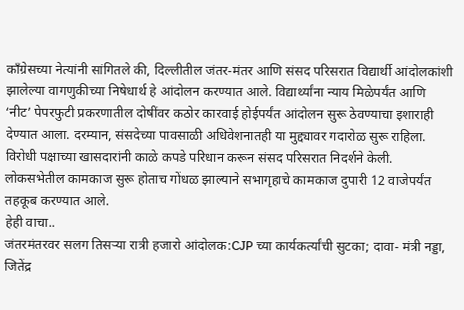काँग्रेसच्या नेत्यांनी सांगितले की, दिल्लीतील जंतर-मंतर आणि संसद परिसरात विद्यार्थी आंदोलकांशी झालेल्या वागणुकीच्या निषेधार्थ हे आंदोलन करण्यात आले. विद्यार्थ्यांना न्याय मिळेपर्यंत आणि ‘नीट’ पेपरफुटी प्रकरणातील दोषींवर कठोर कारवाई होईपर्यंत आंदोलन सुरू ठेवण्याचा इशाराही देण्यात आला. दरम्यान, संसदेच्या पावसाळी अधिवेशनातही या मुद्द्यावर गदारोळ सुरू राहिला. विरोधी पक्षाच्या खासदारांनी काळे कपडे परिधान करून संसद परिसरात निदर्शने केली. लोकसभेतील कामकाज सुरू होताच गोंधळ झाल्याने सभागृहाचे कामकाज दुपारी 12 वाजेपर्यंत तहकूब करण्यात आले.
हेही वाचा..
जंतरमंतरवर सलग तिसऱ्या रात्री हजारो आंदोलक:CJP च्या कार्यकर्त्यांची सुटका; दावा- मंत्री नड्डा, जितेंद्र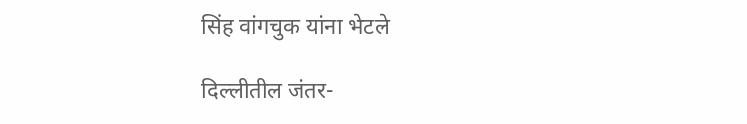सिंह वांगचुक यांना भेटले

दिल्लीतील जंतर-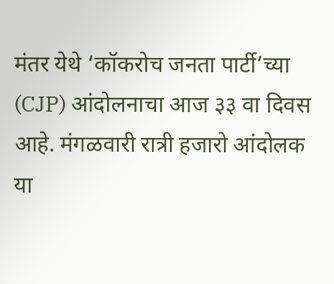मंतर येथे ‘कॉकरोच जनता पार्टी’च्या (CJP) आंदोलनाचा आज ३३ वा दिवस आहे. मंगळवारी रात्री हजारो आंदोलक या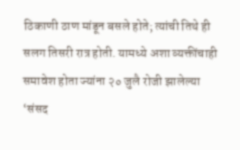ठिकाणी ठाण मांडून बसले होते; त्यांची तिथे ही सलग तिसरी रात्र होती. यामध्ये अशा व्यक्तींचाही समावेश होता ज्यांना २० जुलै रोजी झालेल्या ‘संसद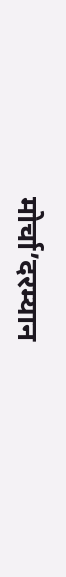मोर्चा’दरम्यान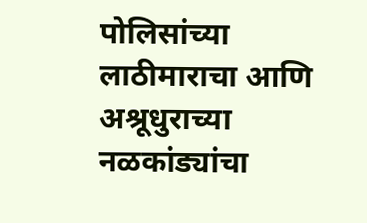पोलिसांच्या लाठीमाराचा आणि अश्रूधुराच्या नळकांड्यांचा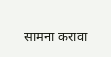सामना करावा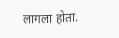लागला होता.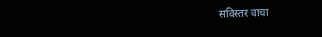सविस्तर वाचा